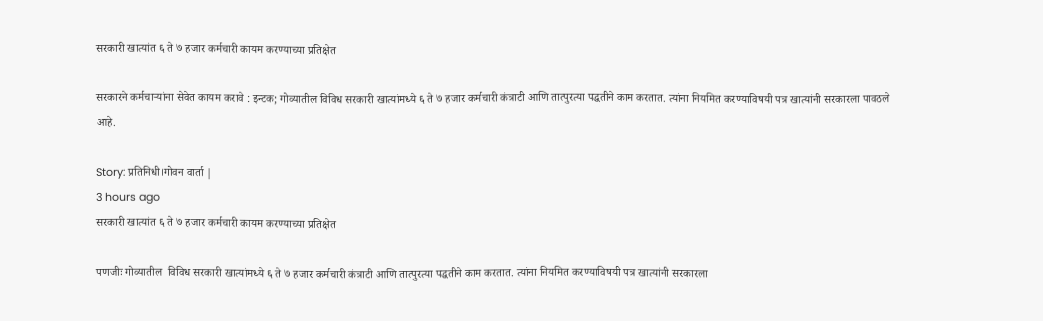सरकारी खात्यांत ६ ते ७ हजार कर्मचारी कायम करण्याच्या प्रतिक्षेत

सरकारने कर्मचाऱ्यांना सेवेत कायम करावे : इन्टक; गोव्यातील विविध सरकारी खात्यांमध्ये ६ ते ७ हजार कर्मचारी कंत्राटी आणि तात्पुरत्या पद्धतीने काम करतात. त्यांना नियमित करण्याविषयी पत्र खात्यांनी सरकारला पावठले आहे.

Story: प्रतिनिधी।गोवन वार्ता |
3 hours ago
सरकारी खात्यांत ६ ते ७ हजार कर्मचारी कायम करण्याच्या प्रतिक्षेत

पणजीः गोव्यातील  विविध सरकारी खात्यांमध्ये ६ ते ७ हजार कर्मचारी कंत्राटी आणि तात्पुरत्या पद्धतीने काम करतात. त्यांना नियमित करण्याविषयी पत्र खात्यांनी सरकारला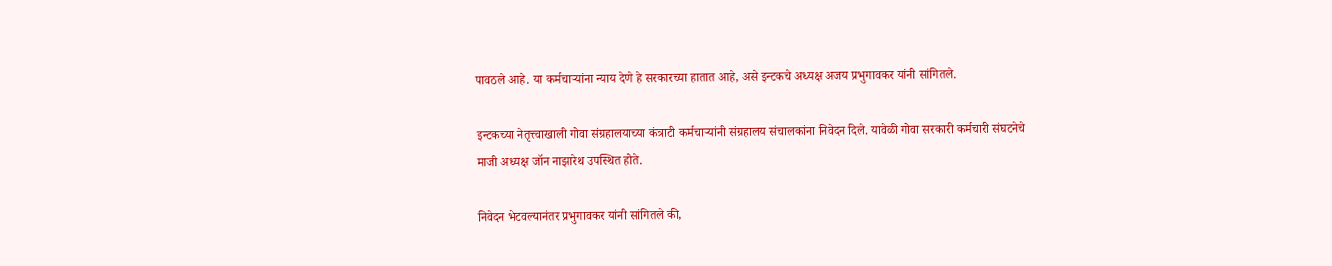पावठले आहे. या कर्मचाऱ्यांना न्याय देणे हे सरकारच्या हातात आहे, असे इन्टकचे अध्यक्ष अजय प्रभुगावकर यांनी सांगितले.

इन्टकच्या नेतृत्त्वाखाली गोवा संग्रहालयाच्या कंत्राटी कर्मचाऱ्यांनी संग्रहालय संचालकांना निवेदन दिले. यावेळी गोवा सरकारी कर्मचारी संघटनेचे माजी अध्यक्ष जॉन नाझारेथ उपस्थित होते.

निवेदन भेटवल्यानंतर प्रभुगावकर यांनी सांगितले की,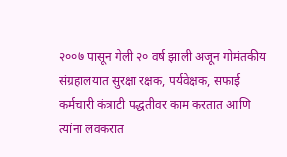२००७ पासून गेली २० वर्ष झाली अजून गोमंतकीय संग्रहालयात सुरक्षा रक्षक, पर्यवेक्षक, सफाई कर्मचारी कंत्राटी पद्धतीवर काम करतात आणि त्यांना लवकरात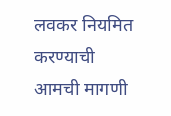लवकर नियमित करण्याची आमची मागणी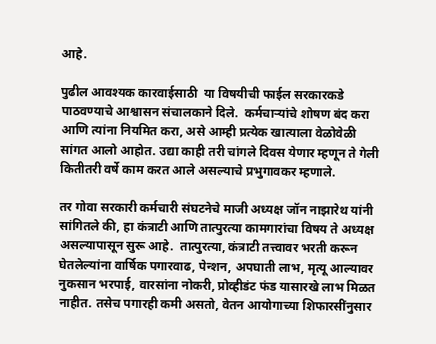आहे.

पुढील आवश्यक कारवाईसाठी  या विषयीची फाईल सरकारकडे पाठवण्याचे आश्वासन संचालकाने दिले.  कर्मचाऱ्यांचे शोषण बंद करा आणि त्यांना नियमित करा, असे आम्ही प्रत्येक खात्याला वेळोवेळी सांगत आलो आहोत. उद्या काही तरी चांगले दिवस येणार म्हणून ते गेली कितीतरी वर्षे काम करत आले असल्याचे प्रभुगावकर म्हणाले.

तर गोवा सरकारी कर्मचारी संघटनेचे माजी अध्यक्ष जॉन नाझारेथ यांनी सांगितले की, हा कंत्राटी आणि तात्पुरत्या कामगारांचा विषय ते अध्यक्ष असल्यापासून सुरू आहे.  तात्पुरत्या, कंत्राटी तत्त्वावर भरती करून घेतलेल्यांना वार्ष‌िक पगारवाढ, पेन्शन, अपघाती लाभ, मृत्यू आल्यावर नुकसान भरपाई, वारसांना नोकरी, प्रोव्हीडंट फंड यासारखे लाभ मिळत नाहीत. तसेच पगारही कमी असतो, वेतन आयोगाच्या शिफारसींनुसार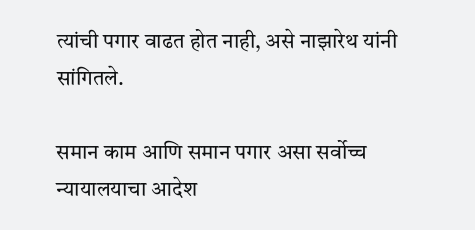त्यांची पगार वाढत होत नाही, असे नाझारेथ यांनी सांगितले.

समान काम आणि समान पगार असा सर्वोच्च न्यायालयाचा आदेश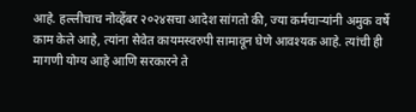आहे. हल्लीचाच नोव्हेंबर २०२४सचा आदेश सांगतो की, ज्या कर्मचाऱ्यांनी अमुक वर्षे काम केले आहे, त्यांना सेवेत कायमस्वरुपी सामावून घेणे आवश्यक आहे. त्यांची ही मागणी योग्य आहे आणि सरकारने ते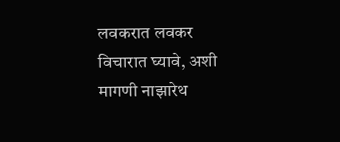लवकरात लवकर विचारात घ्यावे, अशी मागणी नाझारेथ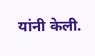यांनी केली.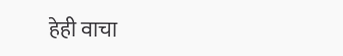हेही वाचा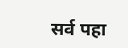सर्व पहा